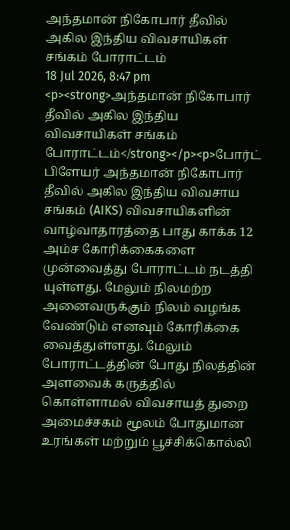அந்தமான் நிகோபார் தீவில் அகில இந்திய விவசாயிகள் சங்கம் போராட்டம்
18 Jul 2026, 8:47 pm
<p><strong>அந்தமான் நிகோபார் தீவில் அகில இந்திய விவசாயிகள் சங்கம் போராட்டம்</strong></p><p>போர்ட் பிளேயர் அந்தமான் நிகோபார் தீவில் அகில இந்திய விவசாய சங்கம் (AIKS) விவசாயிகளின் வாழ்வாதாரத்தை பாது காக்க 12 அம்ச கோரிக்கைகளை முன்வைத்து போராட்டம் நடத்தி யுள்ளது. மேலும் நிலமற்ற அனைவருக்கும் நிலம் வழங்க வேண்டும் எனவும் கோரிக்கை வைத்துள்ளது. மேலும் போராட்டத்தின் போது நிலத்தின் அளவைக் கருத்தில் கொள்ளாமல் விவசாயத் துறை அமைச்சகம் மூலம் போதுமான உரங்கள் மற்றும் பூச்சிக்கொல்லி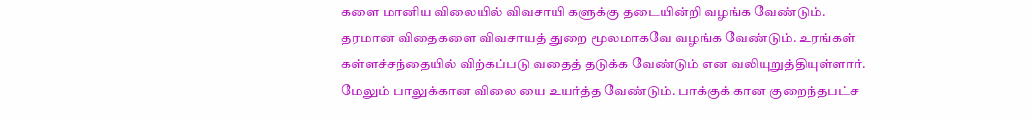களை மானிய விலையில் விவசாயி களுக்கு தடையின்றி வழங்க வேண்டும். தரமான விதைகளை விவசாயத் துறை மூலமாகவே வழங்க வேண்டும். உரங்கள் கள்ளச்சந்தையில் விற்கப்படு வதைத் தடுக்க வேண்டும் என வலியுறுத்தியுள்ளார். மேலும் பாலுக்கான விலை யை உயர்த்த வேண்டும். பாக்குக் கான குறைந்தபட்ச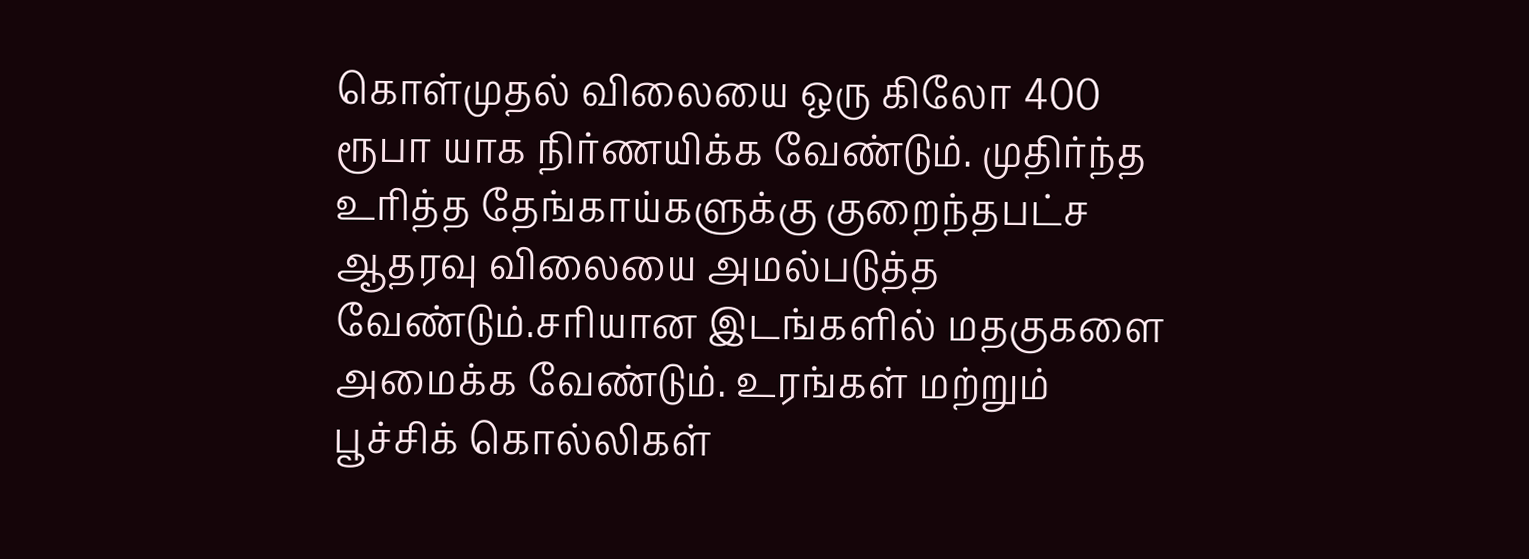கொள்முதல் விலையை ஒரு கிலோ 400 ரூபா யாக நிர்ணயிக்க வேண்டும். முதிர்ந்த உரித்த தேங்காய்களுக்கு குறைந்தபட்ச ஆதரவு விலையை அமல்படுத்த வேண்டும்.சரியான இடங்களில் மதகுகளை அமைக்க வேண்டும். உரங்கள் மற்றும் பூச்சிக் கொல்லிகள்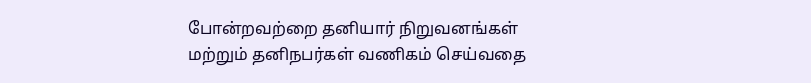போன்றவற்றை தனியார் நிறுவனங்கள் மற்றும் தனிநபர்கள் வணிகம் செய்வதை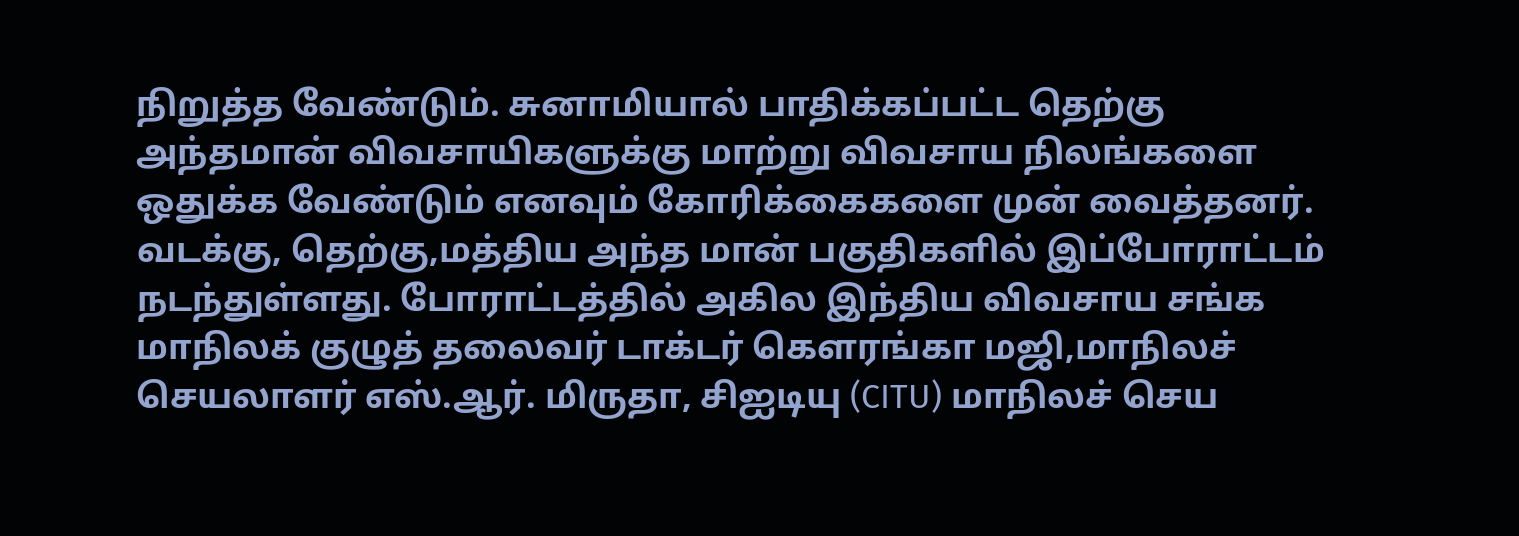நிறுத்த வேண்டும். சுனாமியால் பாதிக்கப்பட்ட தெற்கு அந்தமான் விவசாயிகளுக்கு மாற்று விவசாய நிலங்களை ஒதுக்க வேண்டும் எனவும் கோரிக்கைகளை முன் வைத்தனர். வடக்கு, தெற்கு,மத்திய அந்த மான் பகுதிகளில் இப்போராட்டம் நடந்துள்ளது. போராட்டத்தில் அகில இந்திய விவசாய சங்க மாநிலக் குழுத் தலைவர் டாக்டர் கௌரங்கா மஜி,மாநிலச் செயலாளர் எஸ்.ஆர். மிருதா, சிஐடியு (CITU) மாநிலச் செய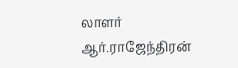லாளர் ஆர்.ராஜேந்திரன்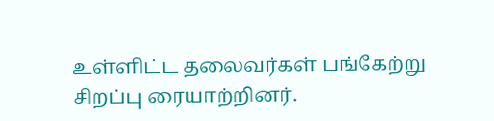உள்ளிட்ட தலைவர்கள் பங்கேற்று சிறப்பு ரையாற்றினர்.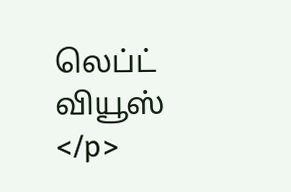லெப்ட் வியூஸ் </p>